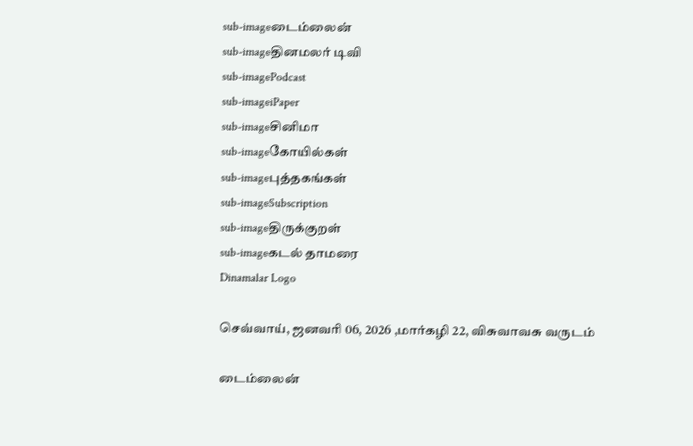sub-imageடைம்லைன்
sub-imageதினமலர் டிவி
sub-imagePodcast
sub-imageiPaper
sub-imageசினிமா
sub-imageகோயில்கள்
sub-imageபுத்தகங்கள்
sub-imageSubscription
sub-imageதிருக்குறள்
sub-imageகடல் தாமரை
Dinamalar Logo

செவ்வாய், ஜனவரி 06, 2026 ,மார்கழி 22, விசுவாவசு வருடம்

டைம்லைன்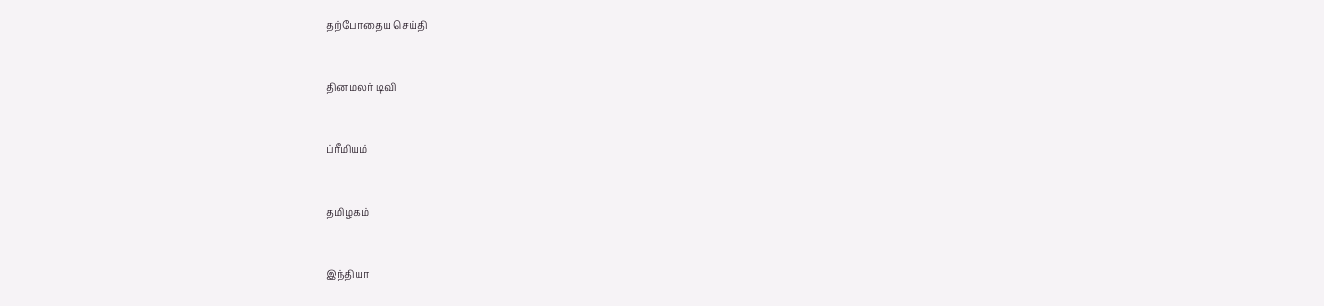தற்போதைய செய்தி


தினமலர் டிவி


ப்ரீமியம்


தமிழகம்


இந்தியா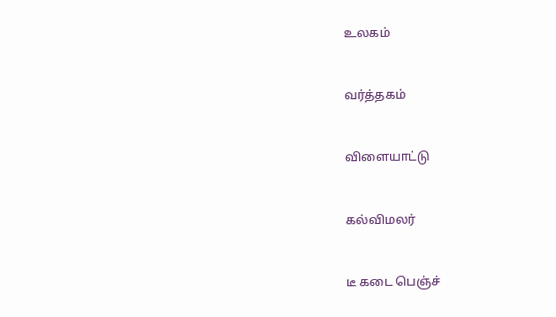உலகம்


வர்த்தகம்


விளையாட்டு


கல்விமலர்


டீ கடை பெஞ்ச்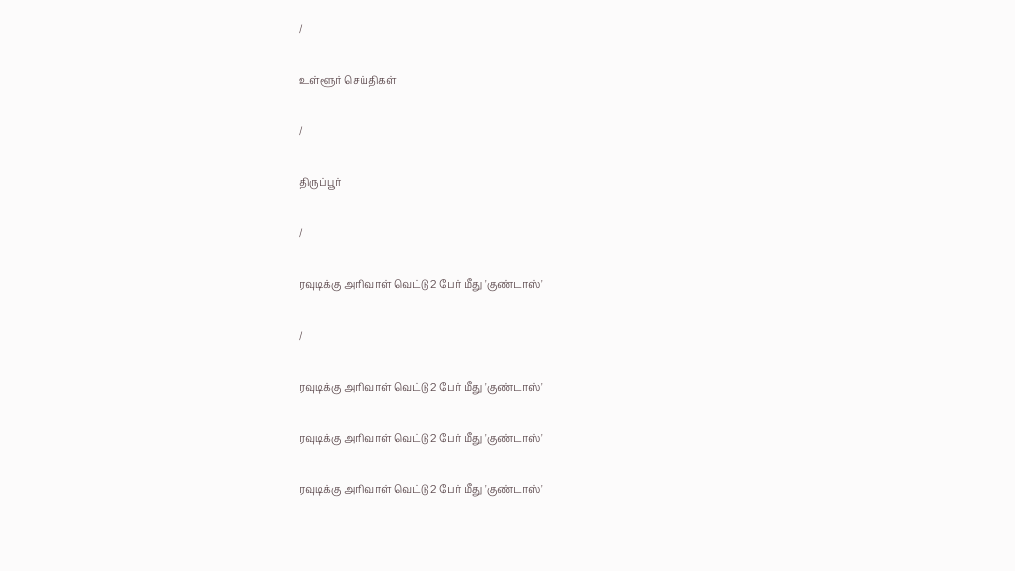/

உள்ளூர் செய்திகள்

/

திருப்பூர்

/

ரவுடிக்கு அரிவாள் வெட்டு 2 பேர் மீது 'குண்டாஸ்'

/

ரவுடிக்கு அரிவாள் வெட்டு 2 பேர் மீது 'குண்டாஸ்'

ரவுடிக்கு அரிவாள் வெட்டு 2 பேர் மீது 'குண்டாஸ்'

ரவுடிக்கு அரிவாள் வெட்டு 2 பேர் மீது 'குண்டாஸ்'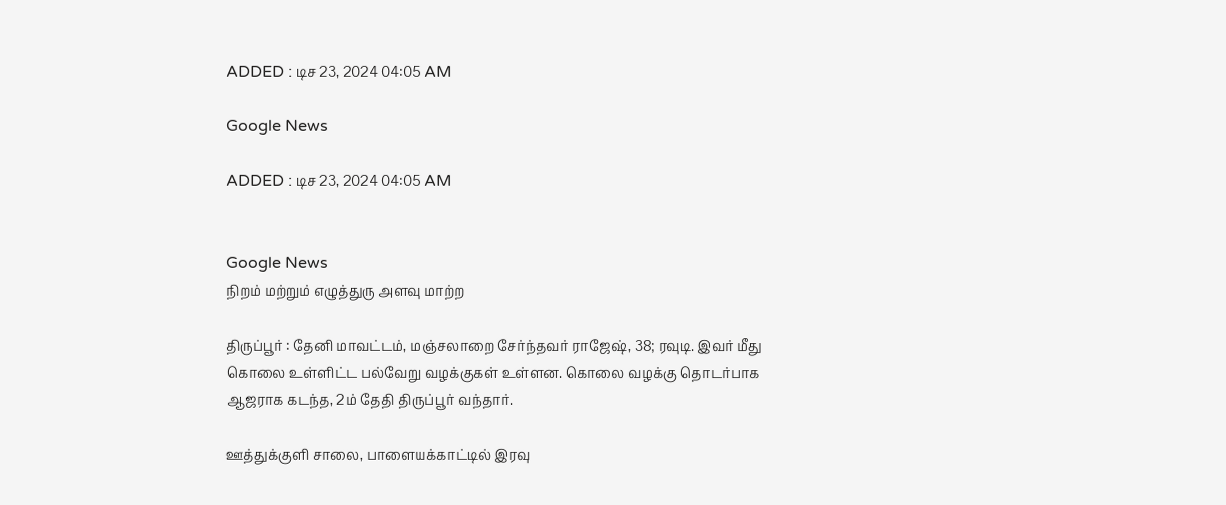ADDED : டிச 23, 2024 04:05 AM

Google News

ADDED : டிச 23, 2024 04:05 AM


Google News
நிறம் மற்றும் எழுத்துரு அளவு மாற்ற

திருப்பூர் : தேனி மாவட்டம், மஞ்சலாறை சேர்ந்தவர் ராஜேஷ், 38; ரவுடி. இவர் மீது கொலை உள்ளிட்ட பல்வேறு வழக்குகள் உள்ளன. கொலை வழக்கு தொடர்பாக ஆஜராக கடந்த, 2ம் தேதி திருப்பூர் வந்தார்.

ஊத்துக்குளி சாலை, பாளையக்காட்டில் இரவு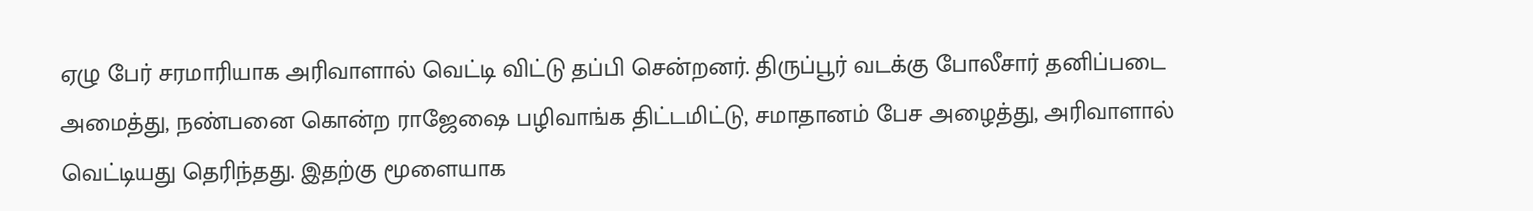ஏழு பேர் சரமாரியாக அரிவாளால் வெட்டி விட்டு தப்பி சென்றனர். திருப்பூர் வடக்கு போலீசார் தனிப்படை அமைத்து, நண்பனை கொன்ற ராஜேஷை பழிவாங்க திட்டமிட்டு, சமாதானம் பேச அழைத்து, அரிவாளால் வெட்டியது தெரிந்தது. இதற்கு மூளையாக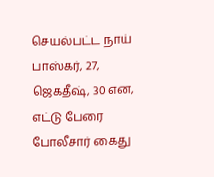செயல்பட்ட நாய் பாஸ்கர், 27, ஜெகதீஷ், 30 என, எட்டு பேரை போலீசார் கைது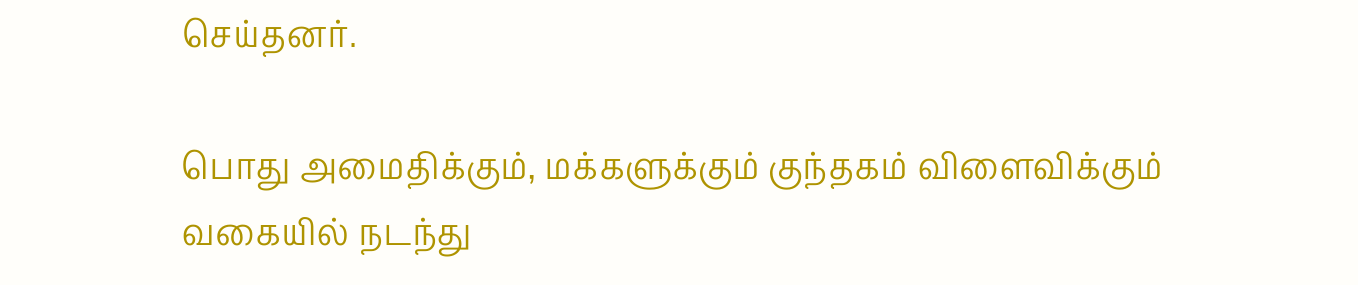செய்தனர்.

பொது அமைதிக்கும், மக்களுக்கும் குந்தகம் விளைவிக்கும் வகையில் நடந்து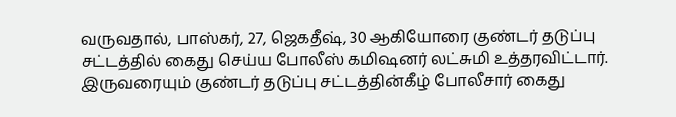வருவதால், பாஸ்கர், 27, ஜெகதீஷ், 30 ஆகியோரை குண்டர் தடுப்பு சட்டத்தில் கைது செய்ய போலீஸ் கமிஷனர் லட்சுமி உத்தரவிட்டார். இருவரையும் குண்டர் தடுப்பு சட்டத்தின்கீழ் போலீசார் கைது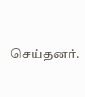செய்தனர்.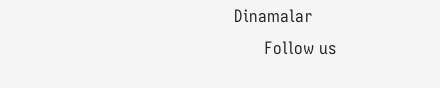Dinamalar
      Follow us